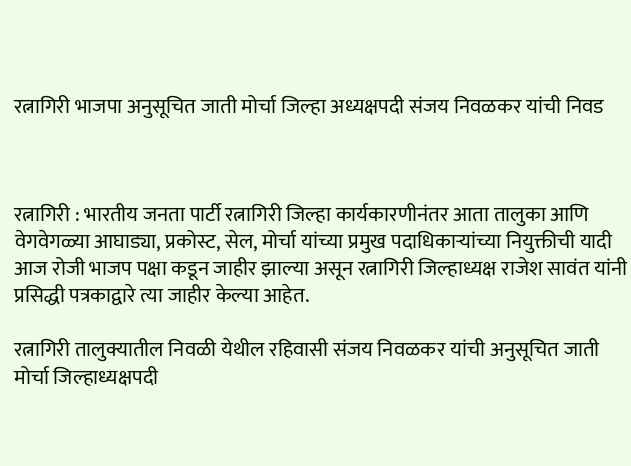रत्नागिरी भाजपा अनुसूचित जाती मोर्चा जिल्हा अध्यक्षपदी संजय निवळकर यांची निवड



रत्नागिरी : भारतीय जनता पार्टी रत्नागिरी जिल्हा कार्यकारणीनंतर आता तालुका आणि वेगवेगळ्या आघाड्या, प्रकोस्ट, सेल, मोर्चा यांच्या प्रमुख पदाधिकाऱ्यांच्या नियुक्तीची यादी आज रोजी भाजप पक्षा कडून जाहीर झाल्या असून रत्नागिरी जिल्हाध्यक्ष राजेश सावंत यांनी प्रसिद्धी पत्रकाद्वारे त्या जाहीर केल्या आहेत.

रत्नागिरी तालुक्यातील निवळी येथील रहिवासी संजय निवळकर यांची अनुसूचित जाती मोर्चा जिल्हाध्यक्षपदी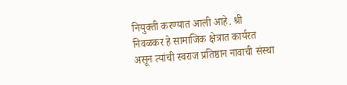नियुक्ती करण्यात आली आहे. श्री निवळकर हे सामाजिक क्षेत्रात कार्यरत असून त्यांची स्वराज प्रतिष्ठान नावाची संस्था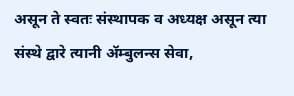असून ते स्वतः संस्थापक व अध्यक्ष असून त्या संस्थे द्वारे त्यानी ॲम्बुलन्स सेवा,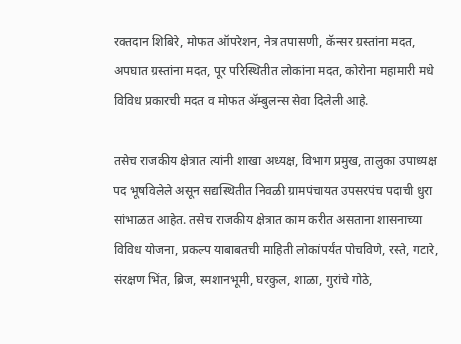रक्तदान शिबिरे, मोफत ऑपरेशन, नेत्र तपासणी, कॅन्सर ग्रस्तांना मदत, अपघात ग्रस्तांना मदत, पूर परिस्थितीत लोकांना मदत, कोरोना महामारी मधे विविध प्रकारची मदत व मोफत ॲम्बुलन्स सेवा दिलेली आहे.

तसेच राजकीय क्षेत्रात त्यांनी शाखा अध्यक्ष, विभाग प्रमुख, तालुका उपाध्यक्ष पद भूषविलेले असून सद्यस्थितीत निवळी ग्रामपंचायत उपसरपंच पदाची धुरा सांभाळत आहेत. तसेच राजकीय क्षेत्रात काम करीत असताना शासनाच्या विविध योजना, प्रकल्प याबाबतची माहिती लोकांपर्यंत पोचविणे, रस्ते, गटारे, संरक्षण भिंत, ब्रिज, स्मशानभूमी, घरकुल, शाळा, गुरांचे गोठे,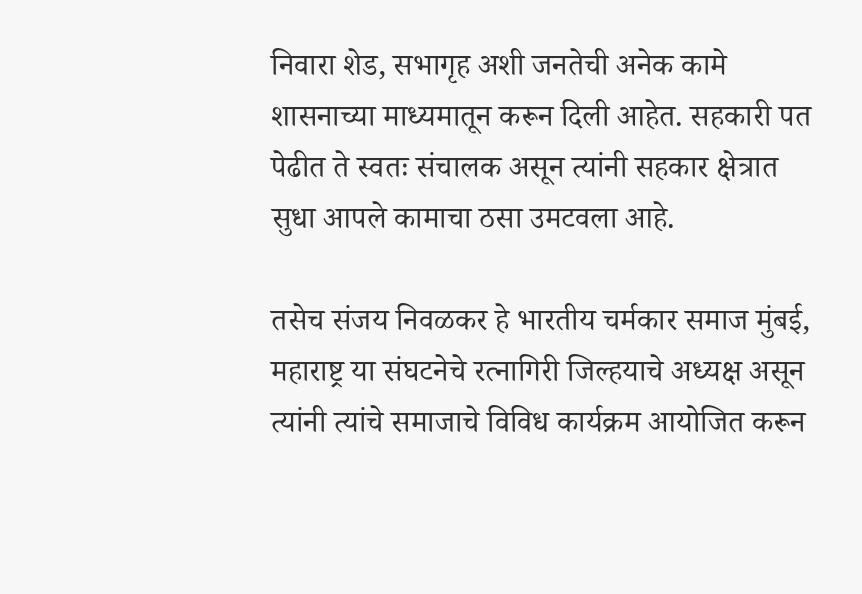निवारा शेड, सभागृह अशी जनतेची अनेक कामे शासनाच्या माध्यमातून करून दिली आहेत. सहकारी पत पेढीत ते स्वतः संचालक असून त्यांनी सहकार क्षेत्रात सुधा आपले कामाचा ठसा उमटवला आहे.

तसेच संजय निवळकर हे भारतीय चर्मकार समाज मुंबई, महाराष्ट्र या संघटनेचे रत्नागिरी जिल्हयाचे अध्यक्ष असून त्यांनी त्यांचे समाजाचे विविध कार्यक्रम आयोजित करून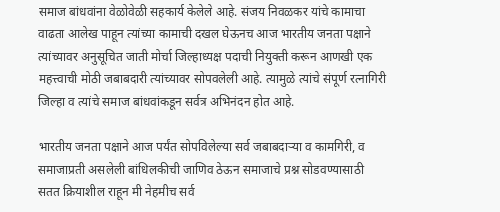समाज बांधवांना वेळोवेळी सहकार्य केलेले आहे. संजय निवळकर यांचे कामाचा वाढता आलेख पाहून त्यांच्या कामाची दखल घेऊनच आज भारतीय जनता पक्षाने त्यांच्यावर अनुसूचित जाती मोर्चा जिल्हाध्यक्ष पदाची नियुक्ती करून आणखी एक महत्त्वाची मोठी जबाबदारी त्यांच्यावर सोपवलेली आहे. त्यामुळे त्यांचे संपूर्ण रत्नागिरी जिल्हा व त्यांचे समाज बांधवांकडून सर्वत्र अभिनंदन होत आहे.

भारतीय जनता पक्षाने आज पर्यंत सोपविलेल्या सर्व जबाबदाऱ्या व कामगिरी, व समाजाप्रती असलेली बांधिलकीची जाणिव ठेऊन समाजाचे प्रश्न सोडवण्यासाठी सतत क्रियाशील राहून मी नेहमीच सर्व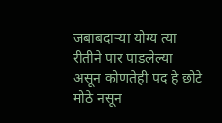जबाबदाऱ्या योग्य त्या रीतीने पार पाडलेल्या असून कोणतेही पद हे छोटे मोठे नसून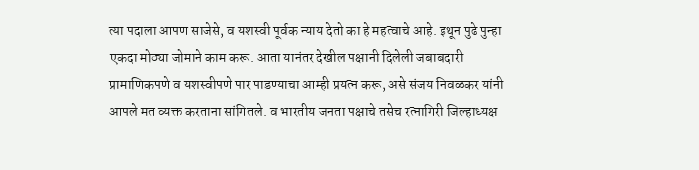त्या पदाला आपण साजेसे, व यशस्वी पूर्वक न्याय देतो का हे महत्वाचे आहे. इथून पुढे पुन्हा एकदा मोठ्या जोमाने काम करू. आता यानंतर देखील पक्षानी दिलेली जबाबदारी प्रामाणिकपणे व यशस्वीपणे पार पाडण्याचा आम्ही प्रयत्न करू, असे संजय निवळकर यांनी आपले मत व्यक्त करताना सांगितले. व भारतीय जनता पक्षाचे तसेच रत्नागिरी जिल्हाध्यक्ष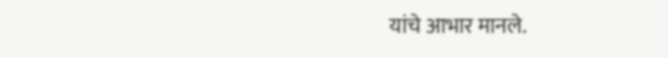यांचे आभार मानले.